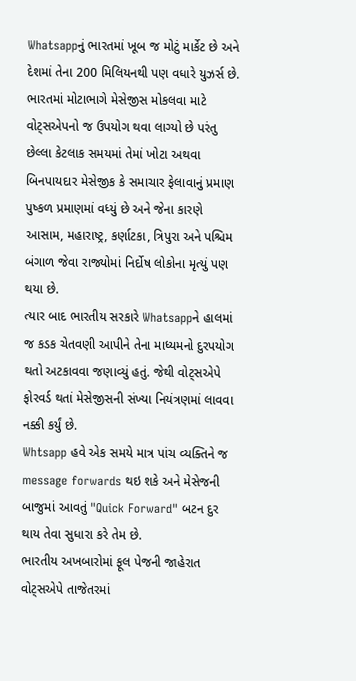Whatsappનું ભારતમાં ખૂબ જ મોટું માર્કેટ છે અને દેશમાં તેના 200 મિલિયનથી પણ વધારે યુઝર્સ છે. ભારતમાં મોટાભાગે મેસેજીસ મોકલવા માટે વોટ્સએપનો જ ઉપયોગ થવા લાગ્યો છે પરંતુ છેલ્લા કેટલાક સમયમાં તેમાં ખોટા અથવા બિનપાયદાર મેસેજીક કે સમાચાર ફેલાવાનું પ્રમાણ પુષ્કળ પ્રમાણમાં વધ્યું છે અને જેના કારણે આસામ, મહારાષ્ટ્ર, કર્ણાટકા, ત્રિપુરા અને પશ્ચિમ બંગાળ જેવા રાજ્યોમાં નિર્દોષ લોકોના મૃત્યું પણ થયા છે.
ત્યાર બાદ ભારતીય સરકારે Whatsappને હાલમાં જ કડક ચેતવણી આપીને તેના માધ્યમનો દુરપયોગ થતો અટકાવવા જણાવ્યું હતું. જેથી વોટ્સએપે ફોરવર્ડ થતાં મેસેજીસની સંખ્યા નિયંત્રણમાં લાવવા નક્કી કર્યું છે.
Whtsapp હવે એક સમયે માત્ર પાંચ વ્યક્તિને જ message forwards થઇ શકે અને મેસેજની બાજુમાં આવતું "Quick Forward" બટન દુર થાય તેવા સુધારા કરે તેમ છે.
ભારતીય અખબારોમાં ફૂલ પેજની જાહેરાત
વોટ્સએપે તાજેતરમાં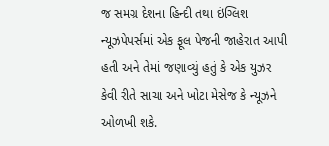જ સમગ્ર દેશના હિન્દી તથા ઇંગ્લિશ ન્યૂઝપેપર્સમાં એક ફૂલ પેજની જાહેરાત આપી હતી અને તેમાં જણાવ્યું હતું કે એક યુઝર કેવી રીતે સાચા અને ખોટા મેસેજ કે ન્યૂઝને ઓળખી શકે.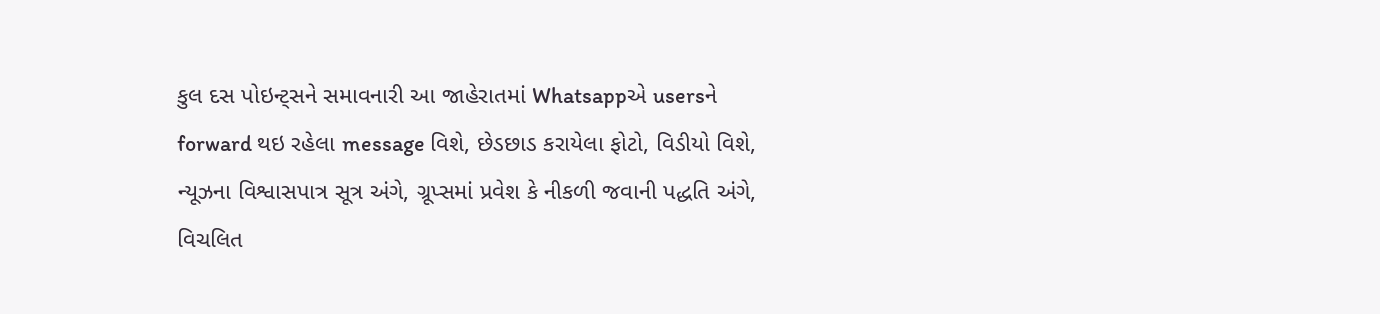કુલ દસ પોઇન્ટ્સને સમાવનારી આ જાહેરાતમાં Whatsappએ usersને forward થઇ રહેલા message વિશે, છેડછાડ કરાયેલા ફોટો, વિડીયો વિશે, ન્યૂઝના વિશ્વાસપાત્ર સૂત્ર અંગે, ગ્રૂપ્સમાં પ્રવેશ કે નીકળી જવાની પદ્ધતિ અંગે, વિચલિત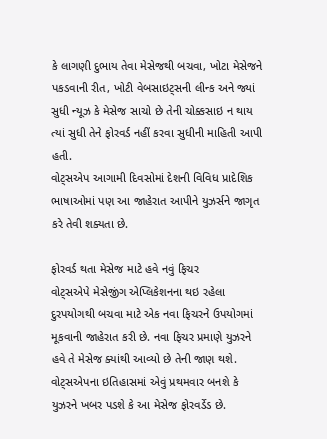કે લાગણી દુભાય તેવા મેસેજથી બચવા, ખોટા મેસેજને પકડવાની રીત, ખોટી વેબસાઇટ્સની લીન્ક અને જ્યાં સુધી ન્યૂઝ કે મેસેજ સાચો છે તેની ચોક્કસાઇ ન થાય ત્યાં સુધી તેને ફોરવર્ડ નહીં કરવા સુધીની માહિતી આપી હતી.
વોટ્સએપ આગામી દિવસોમાં દેશની વિવિધ પ્રાદેશિક ભાષાઓમાં પણ આ જાહેરાત આપીને યુઝર્સને જાગૃત કરે તેવી શક્યતા છે.

ફોરવર્ડ થતા મેસેજ માટે હવે નવું ફિચર
વોટ્સએપે મેસેજીંગ એપ્લિકેશનના થઇ રહેલા દુરપયોગથી બચવા માટે એક નવા ફિચરને ઉપયોગમાં મૂકવાની જાહેરાત કરી છે. નવા ફિચર પ્રમાણે યુઝરને હવે તે મેસેજ ક્યાંથી આવ્યો છે તેની જાણ થશે. વોટ્સએપના ઇતિહાસમાં એવું પ્રથમવાર બનશે કે યુઝરને ખબર પડશે કે આ મેસેજ ફોરવર્ડેડ છે.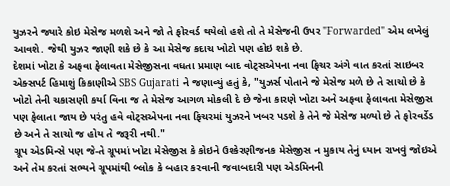યુઝરને જ્યારે કોઇ મેસેજ મળશે અને જો તે ફોરવર્ડ થયેલો હશે તો તે મેસેજની ઉપર "Forwarded" એમ લખેલું આવશે. જેથી યુઝર જાણી શકે છે કે આ મેસેજ કદાચ ખોટો પણ હોઇ શકે છે.
દેશમાં ખોટા કે અફવા ફેલાવતા મેસેજીસના વધતા પ્રમાણ બાદ વોટ્સએપના નવા ફિચર અંગે વાત કરતાં સાઇબર એક્સપર્ટ હિમાશું કિકાણીએ SBS Gujarati ને જણાવ્યું હતું કે, "યુઝર્સ પોતાને જે મેસેજ મળે છે તે સાચો છે કે ખોટો તેની ચકાસણી કર્યા વિના જ તે મેસેજ આગળ મોકલી દે છે જેના કારણે ખોટા અને અફવા ફેલાવતા મેસેજીસ પણ ફેલાતા જાય છે પરંતુ હવે વોટ્સએપના નવા ફિચરમાં યુઝરને ખબર પડશે કે તેને જે મેસેજ મળ્યો છે તે ફોરવર્ડેડ છે અને તે સાચો જ હોય તે જરૂરી નથી."
ગ્રૂપ એડમિન્સે પણ જે-તે ગ્રૂપમાં ખોટા મેસેજીસ કે કોઇને ઉશ્કેરણીજનક મેસેજીસ ન મુકાય તેનું ધ્યાન રાખવું જોઇએ અને તેમ કરતાં સભ્યને ગ્રૂપમાંથી બ્લોક કે બહાર કરવાની જવાબદારી પણ એડમિનની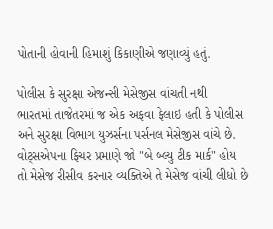પોતાની હોવાની હિમાશું કિકાણીએ જણાવ્યું હતું.

પોલીસ કે સુરક્ષા એજન્સી મેસેજીસ વાંચતી નથી
ભારતમાં તાજેતરમાં જ એક અફવા ફેલાઇ હતી કે પોલીસ અને સુરક્ષા વિભાગ યુઝર્સના પર્સનલ મેસેજીસ વાંચે છે. વોટ્સએપના ફિચર પ્રમાણે જો "બે બ્લ્યુ ટીક માર્ક" હોય તો મેસેજ રીસીવ કરનાર વ્યક્તિએ તે મેસેજ વાંચી લીધો છે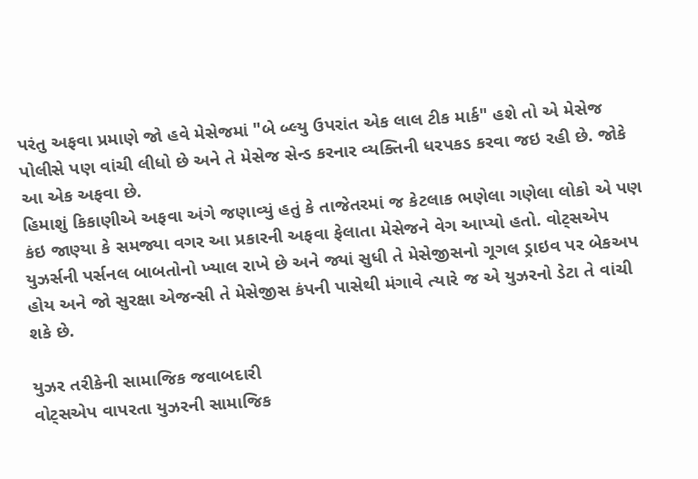પરંતુ અફવા પ્રમાણે જો હવે મેસેજમાં "બે બ્લ્યુ ઉપરાંત એક લાલ ટીક માર્ક" હશે તો એ મેસેજ પોલીસે પણ વાંચી લીધો છે અને તે મેસેજ સેન્ડ કરનાર વ્યક્તિની ધરપકડ કરવા જઇ રહી છે. જોકે આ એક અફવા છે.
હિમાશું કિકાણીએ અફવા અંગે જણાવ્યું હતું કે તાજેતરમાં જ કેટલાક ભણેલા ગણેલા લોકો એ પણ કંઇ જાણ્યા કે સમજ્યા વગર આ પ્રકારની અફવા ફેલાતા મેસેજને વેગ આપ્યો હતો. વોટ્સએપ યુઝર્સની પર્સનલ બાબતોનો ખ્યાલ રાખે છે અને જ્યાં સુધી તે મેસેજીસનો ગૂગલ ડ્રાઇવ પર બેકઅપ હોય અને જો સુરક્ષા એજન્સી તે મેસેજીસ કંપની પાસેથી મંગાવે ત્યારે જ એ યુઝરનો ડેટા તે વાંચી શકે છે.

યુઝર તરીકેની સામાજિક જવાબદારી
વોટ્સએપ વાપરતા યુઝરની સામાજિક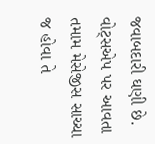જવાબદારી ઘણી છે. વોટ્સએપ પર આવતા તમામ મેસેજીસ સાચ્ચા જ હોવા તે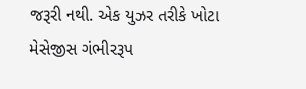જરૂરી નથી. એક યુઝર તરીકે ખોટા મેસેજીસ ગંભીરરૂપ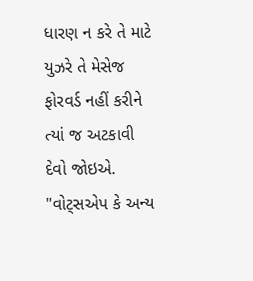ધારણ ન કરે તે માટે યુઝરે તે મેસેજ ફોરવર્ડ નહીં કરીને ત્યાં જ અટકાવી દેવો જોઇએ.
"વોટ્સએપ કે અન્ય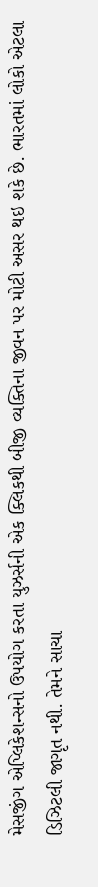મેસજીંગ એપ્લિકેશન્સનો ઉપયોગ કરતા યુઝર્સની એક ક્લિકથી બીજી વ્યક્તિના જીવન પર મોટી અસર થઇ શકે છે. ભારતમાં લોકો એટલા ડિઝિટલી જાગૃત નથી. તેમને સાચા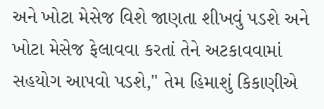અને ખોટા મેસેજ વિશે જાણતા શીખવું પડશે અને ખોટા મેસેજ ફેલાવવા કરતાં તેને અટકાવવામાં સહયોગ આપવો પડશે," તેમ હિમાશું કિકાણીએ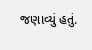જણાવ્યું હતું.